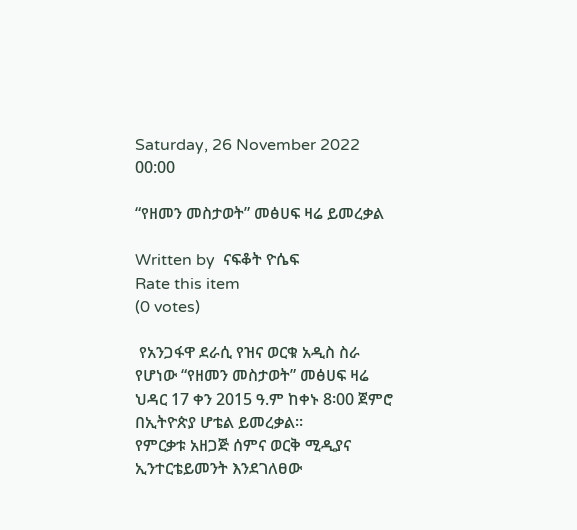Saturday, 26 November 2022 00:00

“የዘመን መስታወት” መፅሀፍ ዛሬ ይመረቃል

Written by  ናፍቆት ዮሴፍ
Rate this item
(0 votes)

 የአንጋፋዋ ደራሲ የዝና ወርቁ አዲስ ስራ የሆነው “የዘመን መስታወት” መፅሀፍ ዛሬ ህዳር 17 ቀን 2015 ዓ.ም ከቀኑ 8፡00 ጀምሮ በኢትዮጵያ ሆቴል ይመረቃል፡፡
የምርቃቱ አዘጋጅ ሰምና ወርቅ ሚዲያና ኢንተርቴይመንት እንደገለፀው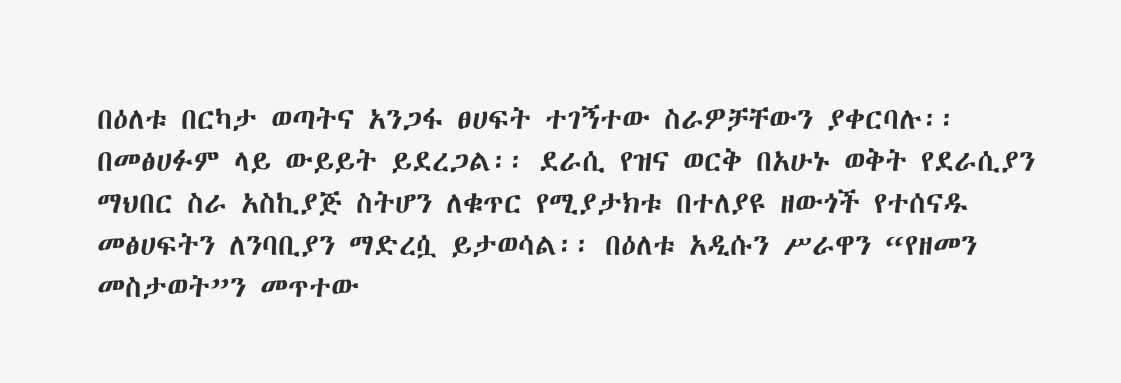በዕለቱ በርካታ ወጣትና አንጋፋ ፀሀፍት ተገኝተው ስራዎቻቸውን ያቀርባሉ፡፡
በመፅሀፉም ላይ ውይይት ይደረጋል፡፡ ደራሲ የዝና ወርቅ በአሁኑ ወቅት የደራሲያን ማህበር ስራ አስኪያጅ ስትሆን ለቁጥር የሚያታክቱ በተለያዩ ዘውጎች የተሰናዱ መፅሀፍትን ለንባቢያን ማድረሷ ይታወሳል፡፡ በዕለቱ አዲሱን ሥራዋን “የዘመን መስታወት”ን መጥተው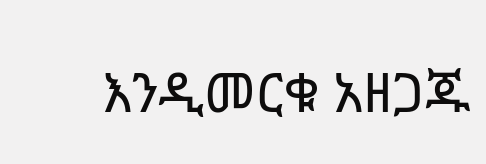እንዲመርቁ አዘጋጁ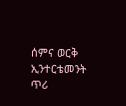ሰምና ወርቅ ኢንተርቴመንት ጥሪ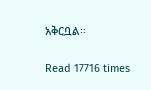አቅርቧል፡፡

Read 17716 times